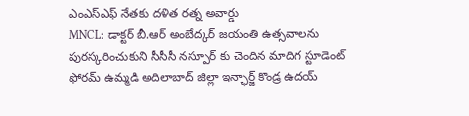ఎంఎస్ఎఫ్ నేతకు దళిత రత్న అవార్డు
MNCL: డాక్టర్ బీ.ఆర్ అంబేద్కర్ జయంతి ఉత్సవాలను పురస్కరించుకుని సీసీసీ నస్పూర్ కు చెందిన మాదిగ స్టూడెంట్ ఫోరమ్ ఉమ్మడి అదిలాబాద్ జిల్లా ఇన్ఛార్జ్ కొండ్ర ఉదయ్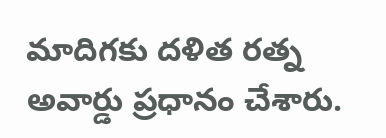మాదిగకు దళిత రత్న అవార్డు ప్రధానం చేశారు.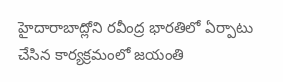హైదారాబాద్లోని రవీంద్ర భారతిలో ఏర్పాటు చేసిన కార్యక్రమంలో జయంతి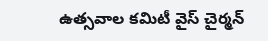ఉత్సవాల కమిటీ వైస్ చైర్మన్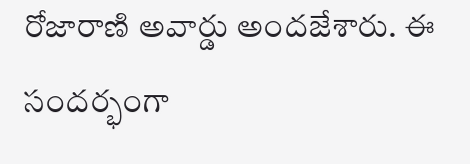రోజారాణి అవార్డు అందజేశారు. ఈ సందర్భంగా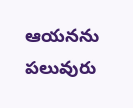ఆయనను పలువురు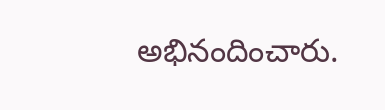అభినందించారు.